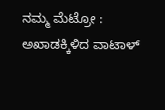ನಮ್ಮ ಮೆಟ್ರೋ : ಅಖಾಡಕ್ಕಿಳಿದ ವಾಟಾಳ್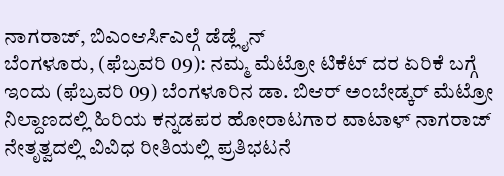ನಾಗರಾಜ್, ಬಿಎಂಆರ್ಸಿಎಲ್ಗೆ ಡೆಡ್ಲೈನ್
ಬೆಂಗಳೂರು, (ಫೆಬ್ರವರಿ 09): ನಮ್ಮ ಮೆಟ್ರೋ ಟಿಕೆಟ್ ದರ ಏರಿಕೆ ಬಗ್ಗೆ ಇಂದು (ಫೆಬ್ರವರಿ 09) ಬೆಂಗಳೂರಿನ ಡಾ. ಬಿಆರ್ ಅಂಬೇಡ್ಕರ್ ಮೆಟ್ರೋ ನಿಲ್ದಾಣದಲ್ಲಿ ಹಿರಿಯ ಕನ್ನಡಪರ ಹೋರಾಟಗಾರ ವಾಟಾಳ್ ನಾಗರಾಜ್ ನೇತೃತ್ವದಲ್ಲಿ ವಿವಿಧ ರೀತಿಯಲ್ಲಿ ಪ್ರತಿಭಟನೆ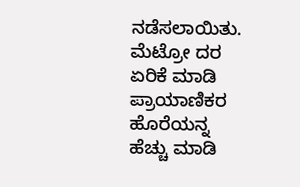ನಡೆಸಲಾಯಿತು. ಮೆಟ್ರೋ ದರ ಏರಿಕೆ ಮಾಡಿ ಪ್ರಾಯಾಣಿಕರ ಹೊರೆಯನ್ನ ಹೆಚ್ಚು ಮಾಡಿ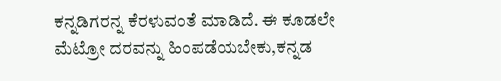ಕನ್ನಡಿಗರನ್ನ ಕೆರಳುವಂತೆ ಮಾಡಿದೆ. ಈ ಕೂಡಲೇ ಮೆಟ್ರೋ ದರವನ್ನು ಹಿಂಪಡೆಯಬೇಕು,ಕನ್ನಡ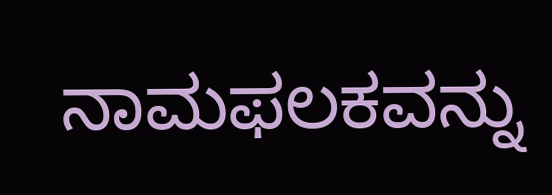ನಾಮಫಲಕವನ್ನು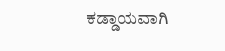ಕಡ್ಡಾಯವಾಗಿ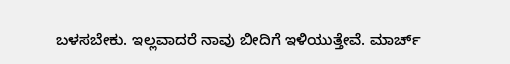ಬಳಸಬೇಕು. ಇಲ್ಲವಾದರೆ ನಾವು ಬೀದಿಗೆ ಇಳಿಯುತ್ತೇವೆ. ಮಾರ್ಚ್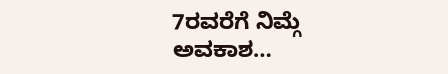7ರವರೆಗೆ ನಿಮ್ಗೆ ಅವಕಾಶ…